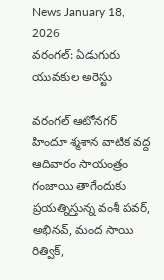News January 18, 2026
వరంగల్: ఏడుగురు యువకుల అరెస్టు

వరంగల్ ఆటోనగర్ హిందూ శ్మశాన వాటిక వద్ద ఆదివారం సాయంత్రం గంజాయి తాగేందుకు ప్రయత్నిస్తున్న వంశీ పవర్, అభినవ్, మంద సాయి రిత్విక్,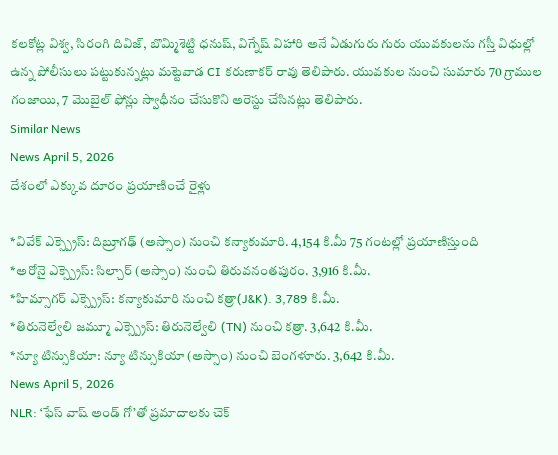కలకోట్ల విశ్వ, సిరంగి దివిజ్, బొమ్మిశెట్టి ధనుష్, విగ్నేష్ విహారి అనే ఏడుగురు గురు యువకులను గస్తీ విధుల్లో ఉన్న పోలీసులు పట్టుకున్నట్లు మట్టెవాడ CI కరుణాకర్ రావు తెలిపారు. యువకుల నుంచి సుమారు 70 గ్రాముల గంజాయి, 7 మొబైల్ ఫోన్లు స్వాధీనం చేసుకొని అరెస్టు చేసినట్లు తెలిపారు.
Similar News
News April 5, 2026
దేశంలో ఎక్కువ దూరం ప్రయాణించే రైళ్లు

*వివేక్ ఎక్స్ప్రెస్: దిబ్రూగఢ్ (అస్సాం) నుంచి కన్యాకుమారి. 4,154 కి.మీ 75 గంటల్లో ప్రయాణిస్తుంది
*అరోనై ఎక్స్ప్రెస్: సిల్చార్ (అస్సాం) నుంచి తిరువనంతపురం. 3,916 కి.మీ.
*హిమ్సాగర్ ఎక్స్ప్రెస్: కన్యాకుమారి నుంచి కత్రా(J&K). 3,789 కి.మీ.
*తిరునెల్వేలి జమ్మూ ఎక్స్ప్రెస్: తిరునెల్వేలి (TN) నుంచి కత్రా. 3,642 కి.మీ.
*న్యూ టిన్సుకియా: న్యూ టిన్సుకియా (అస్సాం) నుంచి బెంగళూరు. 3,642 కి.మీ.
News April 5, 2026
NLR: ‘ఫేస్ వాష్ అండ్ గో’తో ప్రమాదాలకు చెక్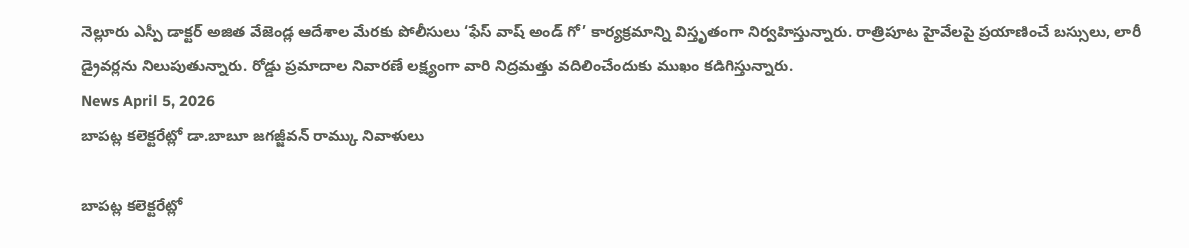నెల్లూరు ఎస్పీ డాక్టర్ అజిత వేజెండ్ల ఆదేశాల మేరకు పోలీసులు ‘ఫేస్ వాష్ అండ్ గో’ కార్యక్రమాన్ని విస్తృతంగా నిర్వహిస్తున్నారు. రాత్రిపూట హైవేలపై ప్రయాణించే బస్సులు, లారీ డ్రైవర్లను నిలుపుతున్నారు. రోడ్డు ప్రమాదాల నివారణే లక్ష్యంగా వారి నిద్రమత్తు వదిలించేందుకు ముఖం కడిగిస్తున్నారు.
News April 5, 2026
బాపట్ల కలెక్టరేట్లో డా.బాబూ జగజ్జీవన్ రామ్కు నివాళులు

బాపట్ల కలెక్టరేట్లో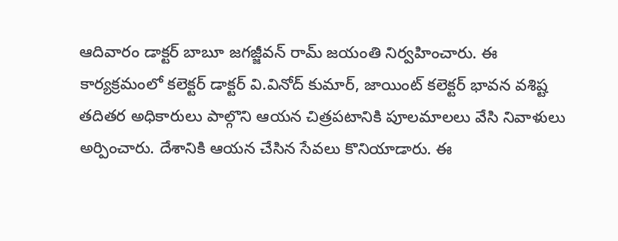ఆదివారం డాక్టర్ బాబూ జగజ్జీవన్ రామ్ జయంతి నిర్వహించారు. ఈ కార్యక్రమంలో కలెక్టర్ డాక్టర్ వి.వినోద్ కుమార్, జాయింట్ కలెక్టర్ భావన వశిష్ట తదితర అధికారులు పాల్గొని ఆయన చిత్రపటానికి పూలమాలలు వేసి నివాళులు అర్పించారు. దేశానికి ఆయన చేసిన సేవలు కొనియాడారు. ఈ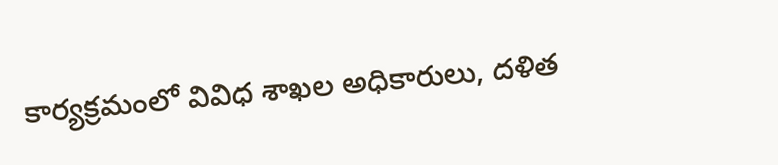కార్యక్రమంలో వివిధ శాఖల అధికారులు, దళిత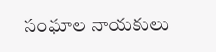సంఘాల నాయకులు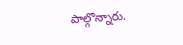పాల్గొన్నారు.